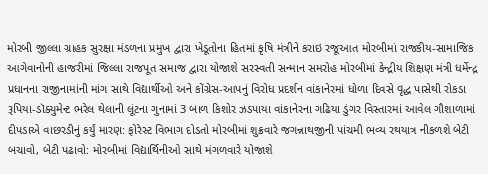મોરબી જીલ્લા ગ્રાહક સુરક્ષા મંડળના પ્રમુખ દ્વારા ખેડૂતોના હિતમાં કૃષિ મંત્રીને કરાઇ રજૂઆત મોરબીમાં રાજકીય-સામાજિક આગેવાનોની હાજરીમાં જિલ્લા રાજપૂત સમાજ દ્વારા યોજાશે સરસ્વતી સન્માન સમરોહ મોરબીમાં કેન્દ્રીય શિક્ષણ મંત્રી ધર્મેન્દ્ર પ્રધાનના રાજીનામાંની માંગ સાથે વિદ્યાર્થીઓ અને કોંગ્રેસ-આપનું વિરોધ પ્રદર્શન વાંકાનેરમાં ધોળા દિવસે વૃદ્ધ પાસેથી રોકડા રૂપિયા-ડૉક્યુમેન્ટ ભરેલ થેલાની લૂંટના ગુનામાં 3 બાળ કિશોર ઝડપાયા વાંકાનેરના ગઢિયા ડુંગર વિસ્તારમાં આવેલ ગૌશાળામાં દીપડાએ વાછરડીનું કર્યું મારણ: ફોરેસ્ટ વિભાગ દોડતો મોરબીમાં શુક્રવારે જગન્નાથજીની પાંચમી ભવ્ય રથયાત્ર નીકળશે બેટી બચાવો, બેટી પઢાવો: મોરબીમાં વિદ્યાર્થિનીઓ સાથે મંગળવારે યોજાશે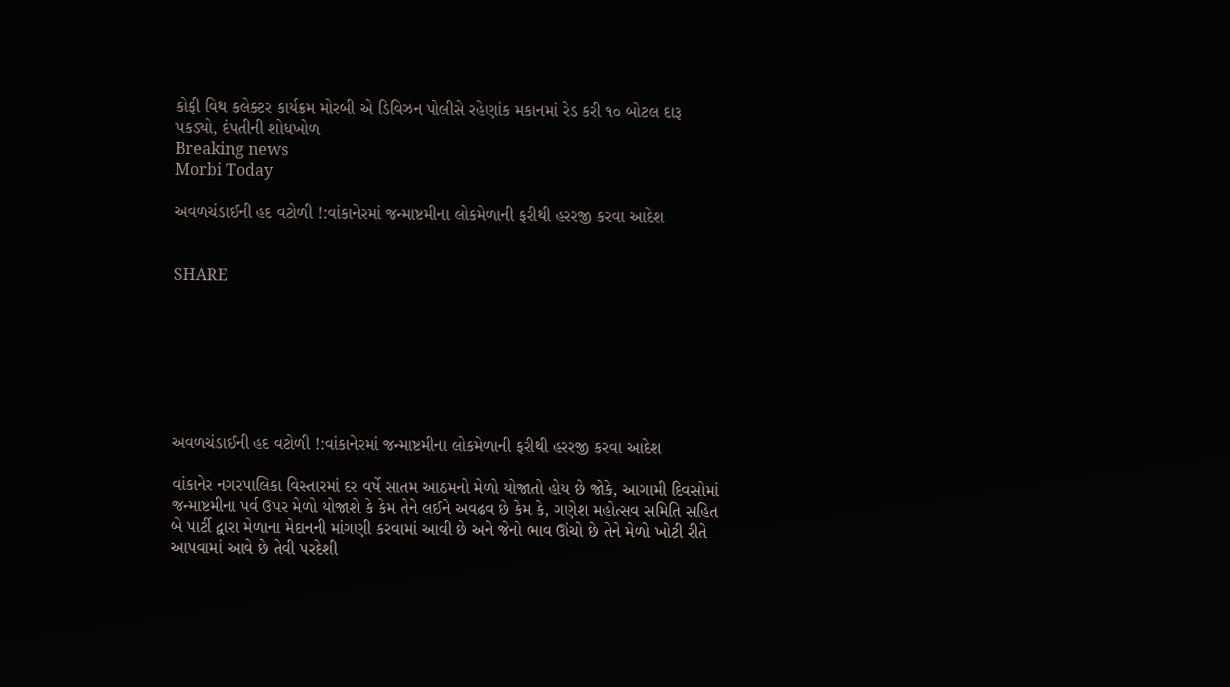કોફી વિથ કલેક્ટર કાર્યક્રમ મોરબી એ ડિવિઝન પોલીસે રહેણાંક મકાનમાં રેડ કરી ૧૦ બોટલ દારૂ પકડ્યો, દંપતીની શોધખોળ
Breaking news
Morbi Today

અવળચંડાઈની હદ વટોળી !:વાંકાનેરમાં જન્માષ્ટમીના લોકમેળાની ફરીથી હરરજી કરવા આદેશ


SHARE







અવળચંડાઈની હદ વટોળી !:વાંકાનેરમાં જન્માષ્ટમીના લોકમેળાની ફરીથી હરરજી કરવા આદેશ

વાંકાનેર નગરપાલિકા વિસ્તારમાં દર વર્ષે સાતમ આઠમનો મેળો યોજાતો હોય છે જોકે, આગામી દિવસોમાં જન્માષ્ટમીના પર્વ ઉપર મેળો યોજાશે કે કેમ તેને લઈને અવઢવ છે કેમ કે, ગણેશ મહોત્સવ સમિતિ સહિત બે પાર્ટી દ્વારા મેળાના મેદાનની માંગણી કરવામાં આવી છે અને જેનો ભાવ ઊંચો છે તેને મેળો ખોટી રીતે આપવામાં આવે છે તેવી પરદેશી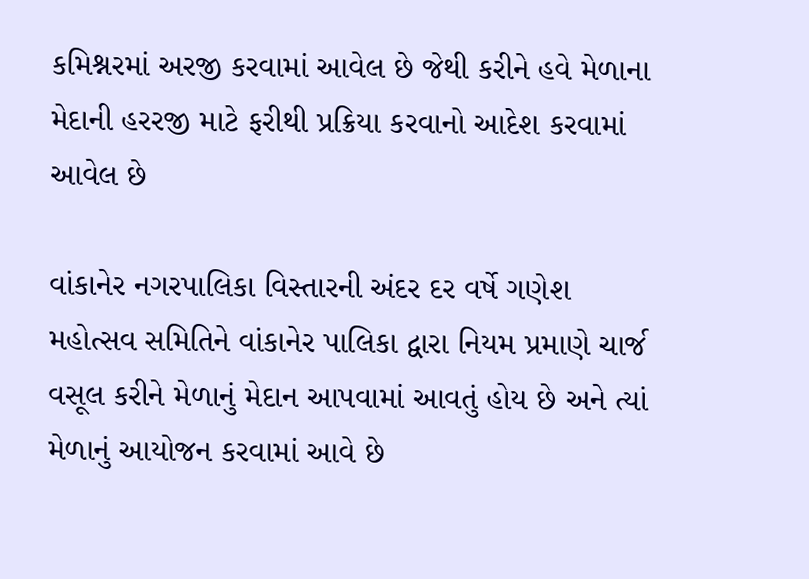કમિશ્નરમાં અરજી કરવામાં આવેલ છે જેથી કરીને હવે મેળાના મેદાની હરરજી માટે ફરીથી પ્રક્રિયા કરવાનો આદેશ કરવામાં આવેલ છે

વાંકાનેર નગરપાલિકા વિસ્તારની અંદર દર વર્ષે ગણેશ મહોત્સવ સમિતિને વાંકાનેર પાલિકા દ્વારા નિયમ પ્રમાણે ચાર્જ વસૂલ કરીને મેળાનું મેદાન આપવામાં આવતું હોય છે અને ત્યાં મેળાનું આયોજન કરવામાં આવે છે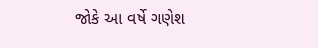જોકે આ વર્ષે ગણેશ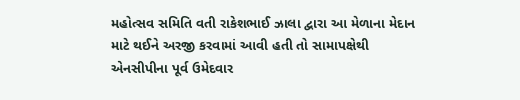મહોત્સવ સમિતિ વતી રાકેશભાઈ ઝાલા દ્વારા આ મેળાના મેદાન માટે થઈને અરજી કરવામાં આવી હતી તો સામાપક્ષેથી એનસીપીના પૂર્વ ઉમેદવાર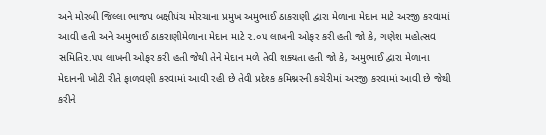અને મોરબી જિલ્લા ભાજપ બક્ષીપંચ મોરચાના પ્રમુખ અમુભાઈ ઠાકરાણી દ્વારા મેળાના મેદાન માટે અરજી કરવામાં આવી હતી અને અમુભાઈ ઠાકરાણીમેળાના મેદાન માટે ૨.૦૫ લાખની ઓફર કરી હતી જો કે, ગણેશ મહોત્સવ સમિતિ૨.૫૫ લાખની ઓફર કરી હતી જેથી તેને મેદાન મળે તેવી શક્યતા હતી જો કે, અમુભાઈ દ્વારા મેળાના મેદાનની ખોટી રીતે ફાળવણી કરવામાં આવી રહી છે તેવી પ્રદેશ્ક કમિશ્નરની કચેરીમાં અરજી કરવામાં આવી છે જેથી કરીને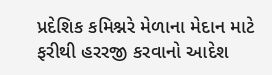પ્રદેશિક કમિશ્નરે મેળાના મેદાન માટે ફરીથી હરરજી કરવાનો આદેશ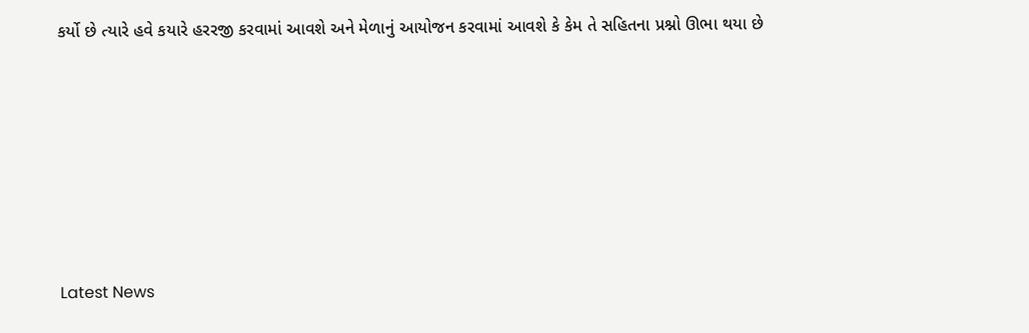કર્યો છે ત્યારે હવે કયારે હરરજી કરવામાં આવશે અને મેળાનું આયોજન કરવામાં આવશે કે કેમ તે સહિતના પ્રશ્નો ઊભા થયા છે






Latest News